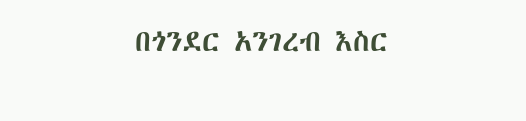በጎንደር አንገረብ እስር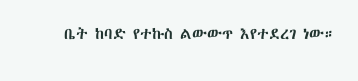ቤት ከባድ የተኩስ ልውውጥ እየተደረገ ነው።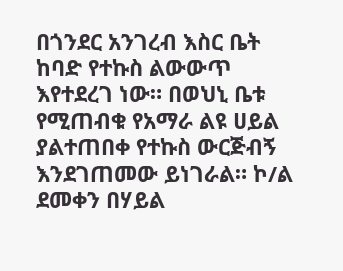በጎንደር አንገረብ እስር ቤት ከባድ የተኩስ ልውውጥ እየተደረገ ነው። በወህኒ ቤቱ የሚጠብቁ የአማራ ልዩ ሀይል ያልተጠበቀ የተኩስ ውርጅብኝ እንደገጠመው ይነገራል። ኮ/ል ደመቀን በሃይል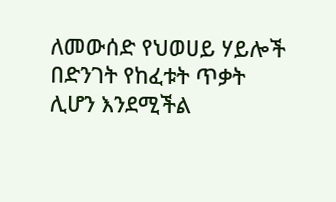ለመውሰድ የህወሀይ ሃይሎች በድንገት የከፈቱት ጥቃት ሊሆን እንደሚችል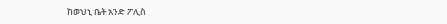ከወህኒ ቤት አንድ ፖሊስ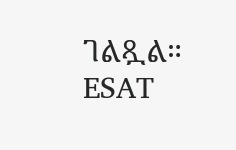ገልጿል። ESAT